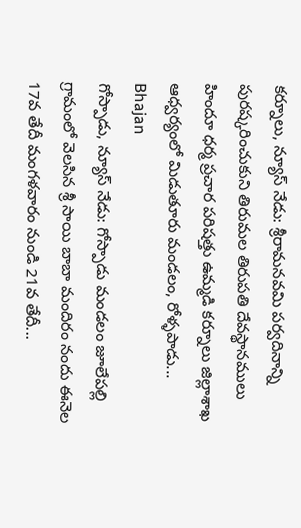కర్నూలు, న్యూస్ నేడు: శ్రీరామనవమి పర్వదినాన్ని పురష్కరించుకుని తిరుమల తిరుపతి దేవస్థానములు హిందూ ధర్మ ప్రచార పరిషత్తు ఉమ్మడి కర్నూలు జిల్లాశాఖ ఆధ్వర్యంలో మిడుతూరు మండలం, రోళ్ళపాడు...
Bhajan
గోస్పాడు, న్యూస్ నేడు: గోస్పాడు మండలం జూలేపల్లి గ్రామంలో వెలసిన శ్రీ సాయి బాబా మందిరం నందు ఈనెల 17వ తేదీ మంగళవారం నుండి 21వ తేదీ...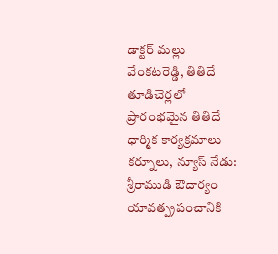డాక్టర్ మల్లు వేంకటరెడ్డి, తితిదే తూడిచెర్లలో ప్రారంభమైన తితిదే ధార్మిక కార్యక్రమాలు కర్నూలు, న్యూస్ నేడు: శ్రీరాముడి ఔదార్యం యావత్ప్రపంచానికి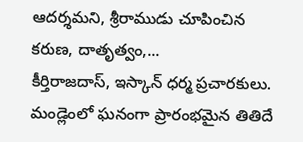ఆదర్శమని, శ్రీరాముడు చూపించిన కరుణ, దాతృత్వం,...
కీర్తిరాజదాస్, ఇస్కాన్ ధర్మ ప్రచారకులు. మండ్లెంలో ఘనంగా ప్రారంభమైన తితిదే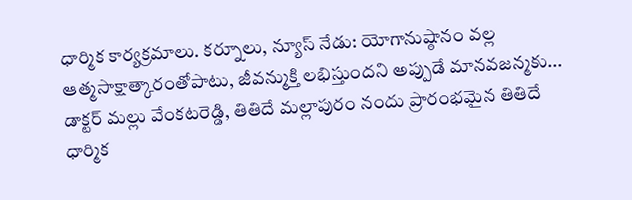ధార్మిక కార్యక్రమాలు. కర్నూలు, న్యూస్ నేడు: యోగానుష్ఠానం వల్ల ఆత్మసాక్షాత్కారంతోపాటు, జీవన్ముక్తి లభిస్తుందని అప్పుడే మానవజన్మకు...
డాక్టర్ మల్లు వేంకటరెడ్డి, తితిదే మల్లాపురం నందు ప్రారంభమైన తితిదే ధార్మిక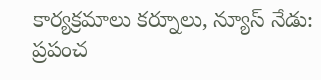కార్యక్రమాలు కర్నూలు, న్యూస్ నేడు: ప్రపంచ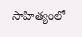సాహిత్యంలో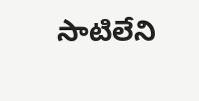సాటిలేని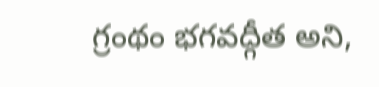గ్రంథం భగవద్గీత అని,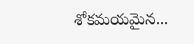శోకమయమైన...